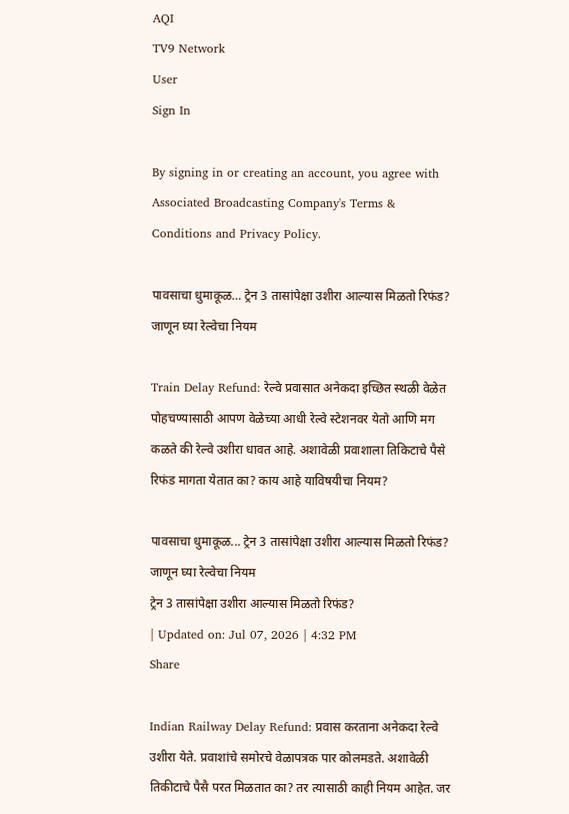AQI
TV9 Network
User
Sign In

By signing in or creating an account, you agree with Associated Broadcasting Company's Terms & Conditions and Privacy Policy.

पावसाचा धुमाकूळ… ट्रेन 3 तासांपेक्षा उशीरा आल्यास मिळतो रिफंड? जाणून घ्या रेल्वेचा नियम

Train Delay Refund: रेल्वे प्रवासात अनेकदा इच्छित स्थळी वेळेत पोहचण्यासाठी आपण वेळेच्या आधी रेल्वे स्टेशनवर येतो आणि मग कळते की रेल्वे उशीरा धावत आहे. अशावेळी प्रवाशाला तिकिटाचे पैसे रिफंड मागता येतात का? काय आहे याविषयीचा नियम?

पावसाचा धुमाकूळ... ट्रेन 3 तासांपेक्षा उशीरा आल्यास मिळतो रिफंड? जाणून घ्या रेल्वेचा नियम
ट्रेन 3 तासांपेक्षा उशीरा आल्यास मिळतो रिफंड?
| Updated on: Jul 07, 2026 | 4:32 PM
Share

Indian Railway Delay Refund: प्रवास करताना अनेकदा रेल्वे उशीरा येते. प्रवाशांचे समोरचे वेळापत्रक पार कोलमडते. अशावेळी तिकीटाचे पैसै परत मिळतात का? तर त्यासाठी काही नियम आहेत. जर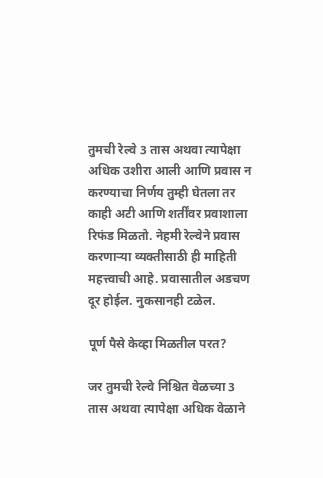तुमची रेल्वे 3 तास अथवा त्यापेक्षा अधिक उशीरा आली आणि प्रवास न करण्याचा निर्णय तुम्ही घेतला तर काही अटी आणि शर्तींवर प्रवाशाला रिफंड मिळतो. नेहमी रेल्वेने प्रवास करणाऱ्या व्यक्तीसाठी ही माहिती महत्त्वाची आहे. प्रवासातील अडचण दूर होईल. नुकसानही टळेल.

पूर्ण पैसे केव्हा मिळतील परत?

जर तुमची रेल्वे निश्चित वेळच्या 3 तास अथवा त्यापेक्षा अधिक वेळाने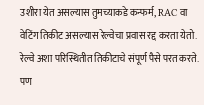उशीरा येत असल्यास तुमच्याकडे कन्फर्म, RAC वा वेटिंग तिकीट असल्यास रेल्वेचा प्रवास रद्द करता येतो. रेल्वे अशा परिस्थितीत तिकीटाचे संपूर्ण पैसे परत करते. पण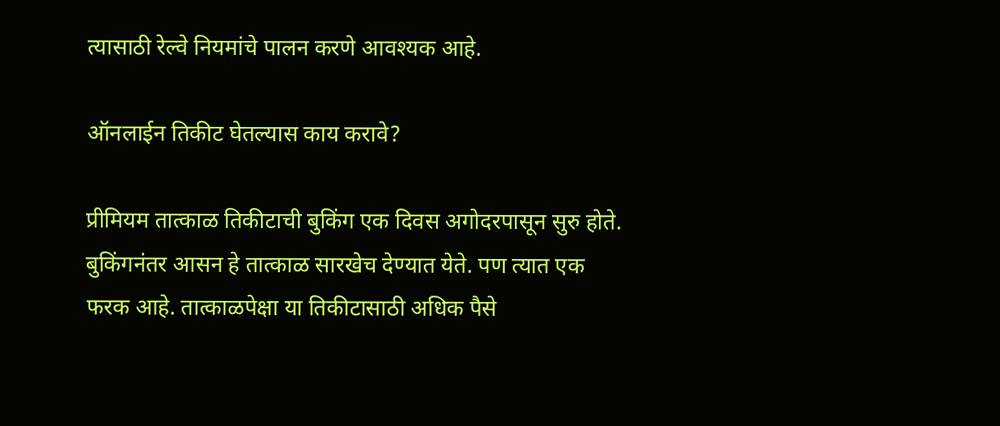त्यासाठी रेल्वे नियमांचे पालन करणे आवश्यक आहे.

ऑनलाईन तिकीट घेतल्यास काय करावे?

प्रीमियम तात्काळ तिकीटाची बुकिंग एक दिवस अगोदरपासून सुरु होते. बुकिंगनंतर आसन हे तात्काळ सारखेच देण्यात येते. पण त्यात एक फरक आहे. तात्काळपेक्षा या तिकीटासाठी अधिक पैसे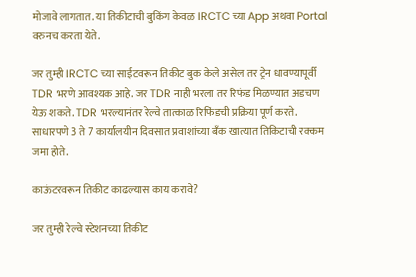मोजावे लागतात. या तिकीटाची बुकिंग केवळ IRCTC च्या App अथवा Portal वरुनच करता येते.

जर तुम्ही IRCTC च्या साईटवरून तिकीट बुक केले असेल तर ट्रेन धावण्यापूर्वी TDR भरणे आवश्यक आहे. जर TDR नाही भरला तर रिफंड मिळण्यात अडचण येऊ शकते. TDR भरल्यानंतर रेल्वे तात्काळ रिफिंडची प्रक्रिया पूर्ण करते. साधारपणे 3 ते 7 कार्यालयीन दिवसात प्रवाशांच्या बँक खात्यात तिकिटाची रक्कम जमा होते.

काऊंटरवरून तिकीट काढल्यास काय करावे?

जर तुम्ही रेल्वे स्टेशनच्या तिकीट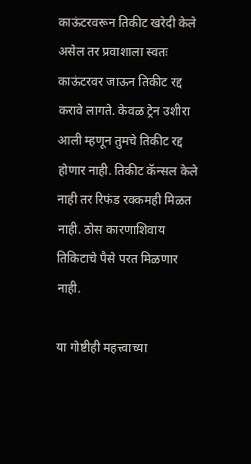काऊंटरवरून तिकीट खरेदी केले असेल तर प्रवाशाला स्वतः काऊंटरवर जाऊन तिकीट रद्द करावे लागते. केवळ ट्रेन उशीरा आली म्हणून तुमचे तिकीट रद्द होणार नाही. तिकीट कॅन्सल केले नाही तर रिफंड रक्कमही मिळत नाही. ठोस कारणाशिवाय तिकिटाचे पैसे परत मिळणार नाही.

या गोष्टीही महत्त्वाच्या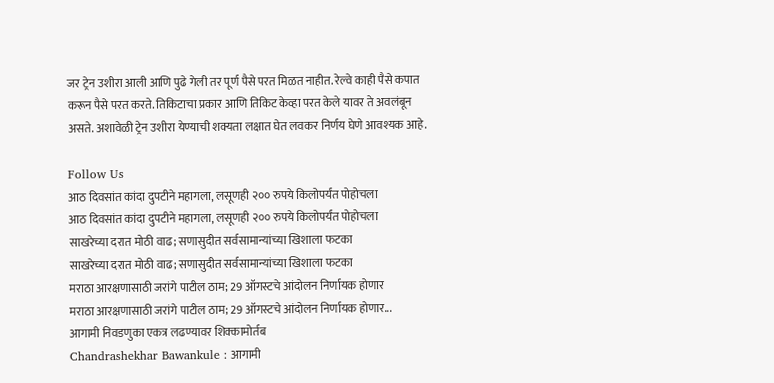जर ट्रेन उशीरा आली आणि पुढे गेली तर पूर्ण पैसे परत मिळत नाहीत. रेल्वे काही पैसे कपात करून पैसे परत करते. तिकिटाचा प्रकार आणि तिकिट केव्हा परत केले यावर ते अवलंबून असते. अशावेळी ट्रेन उशीरा येण्याची शक्यता लक्षात घेत लवकर निर्णय घेणे आवश्यक आहे.

Follow Us
आठ दिवसांत कांदा दुपटीने महागला, लसूणही २०० रुपये किलोपर्यंत पोहोचला
आठ दिवसांत कांदा दुपटीने महागला, लसूणही २०० रुपये किलोपर्यंत पोहोचला
साखरेच्या दरात मोठी वाढ; सणासुदीत सर्वसामान्यांच्या खिशाला फटका
साखरेच्या दरात मोठी वाढ; सणासुदीत सर्वसामान्यांच्या खिशाला फटका
मराठा आरक्षणासाठी जरांगे पाटील ठाम; 29 ऑगस्टचे आंदोलन निर्णायक होणार
मराठा आरक्षणासाठी जरांगे पाटील ठाम; 29 ऑगस्टचे आंदोलन निर्णायक होणार...
आगामी निवडणुका एकत्र लढण्यावर शिक्कामोर्तब
Chandrashekhar Bawankule : आगामी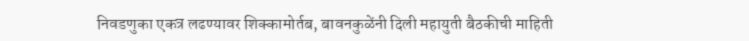निवडणुका एकत्र लढण्यावर शिक्कामोर्तब, बावनकुळेंनी दिली महायुती बैठकीची माहिती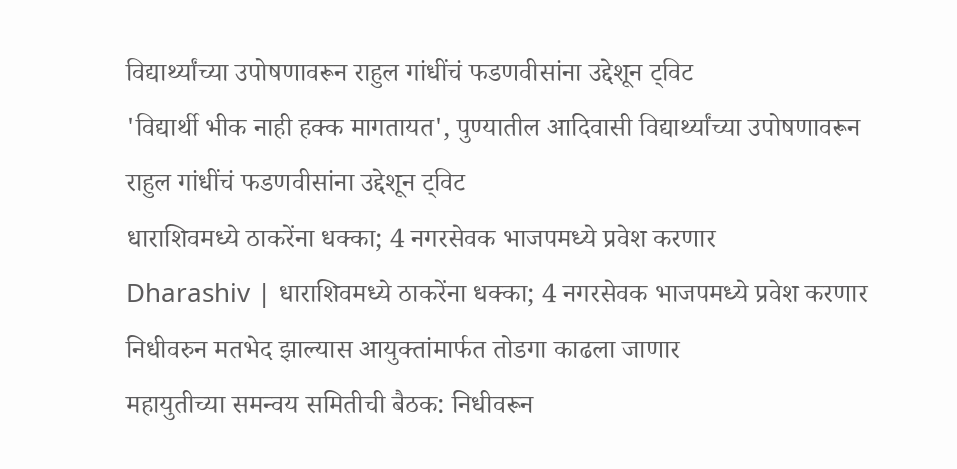विद्यार्थ्यांच्या उपोषणावरून राहुल गांधींचं फडणवीसांना उद्देशून ट्विट
'विद्यार्थी भीक नाही हक्क मागतायत', पुण्यातील आदिवासी विद्यार्थ्यांच्या उपोषणावरून राहुल गांधींचं फडणवीसांना उद्देशून ट्विट
धाराशिवमध्ये ठाकरेंना धक्का; 4 नगरसेवक भाजपमध्ये प्रवेश करणार
Dharashiv | धाराशिवमध्ये ठाकरेंना धक्का; 4 नगरसेवक भाजपमध्ये प्रवेश करणार
निधीवरुन मतभेद झाल्यास आयुक्तांमार्फत तोडगा काढला जाणार
महायुतीच्या समन्वय समितीची बैठक: निधीवरून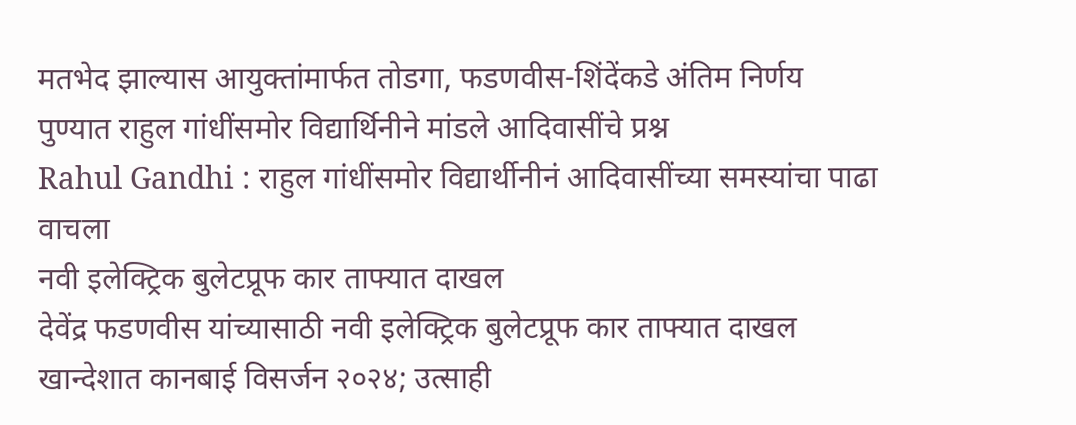मतभेद झाल्यास आयुक्तांमार्फत तोडगा, फडणवीस-शिंदेंकडे अंतिम निर्णय
पुण्यात राहुल गांधींसमोर विद्यार्थिनीने मांडले आदिवासींचे प्रश्न
Rahul Gandhi : राहुल गांधींसमोर विद्यार्थीनीनं आदिवासींच्या समस्यांचा पाढा वाचला
नवी इलेक्ट्रिक बुलेटप्रूफ कार ताफ्यात दाखल
देवेंद्र फडणवीस यांच्यासाठी नवी इलेक्ट्रिक बुलेटप्रूफ कार ताफ्यात दाखल
खान्देशात कानबाई विसर्जन २०२४; उत्साही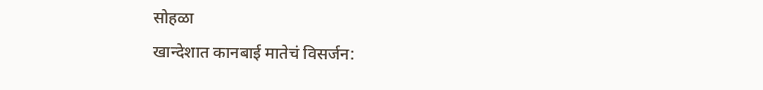सोहळा
खान्देशात कानबाई मातेचं विसर्जन: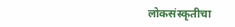लोकसंस्कृतीचा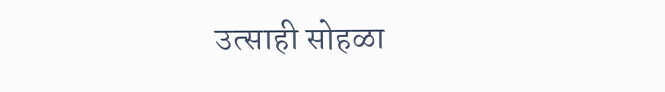उत्साही सोहळा